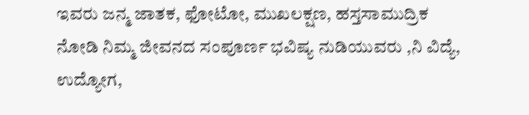ಇವರು ಜನ್ಮ ಜಾತಕ, ಫೋಟೋ, ಮುಖಲಕ್ಷಣ, ಹಸ್ತಸಾಮುದ್ರಿಕ ನೋಡಿ ನಿಮ್ಮ ಜೀವನದ ಸಂಪೂರ್ಣ ಭವಿಷ್ಯ ನುಡಿಯುವರು ,ನಿ ವಿದ್ಯೆ, ಉದ್ಯೋಗ,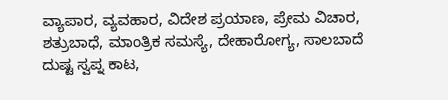ವ್ಯಾಪಾರ, ವ್ಯವಹಾರ, ವಿದೇಶ ಪ್ರಯಾಣ, ಪ್ರೇಮ ವಿಚಾರ, ಶತ್ರುಬಾಧೆ, ಮಾಂತ್ರಿಕ ಸಮಸ್ಯೆ, ದೇಹಾರೋಗ್ಯ, ಸಾಲಬಾದೆ ದುಷ್ಟ ಸ್ವಪ್ನ ಕಾಟ,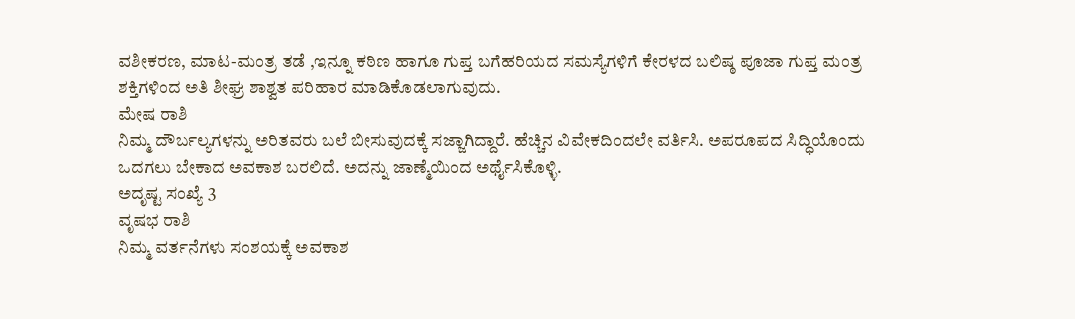ವಶೀಕರಣ, ಮಾಟ-ಮಂತ್ರ ತಡೆ ,ಇನ್ನೂ ಕಠಿಣ ಹಾಗೂ ಗುಪ್ತ ಬಗೆಹರಿಯದ ಸಮಸ್ಯೆಗಳಿಗೆ ಕೇರಳದ ಬಲಿಷ್ಠ ಪೂಜಾ ಗುಪ್ತ ಮಂತ್ರ ಶಕ್ತಿಗಳಿಂದ ಅತಿ ಶೀಘ್ರ ಶಾಶ್ವತ ಪರಿಹಾರ ಮಾಡಿಕೊಡಲಾಗುವುದು.
ಮೇಷ ರಾಶಿ
ನಿಮ್ಮ ದೌರ್ಬಲ್ಯಗಳನ್ನು ಅರಿತವರು ಬಲೆ ಬೀಸುವುದಕ್ಕೆ ಸಜ್ಜಾಗಿದ್ದಾರೆ. ಹೆಚ್ಚಿನ ವಿವೇಕದಿಂದಲೇ ವರ್ತಿಸಿ. ಅಪರೂಪದ ಸಿದ್ಧಿಯೊಂದು ಒದಗಲು ಬೇಕಾದ ಅವಕಾಶ ಬರಲಿದೆ. ಅದನ್ನು ಜಾಣ್ಮೆಯಿಂದ ಅರ್ಥೈಸಿಕೊಳ್ಳಿ.
ಅದೃಷ್ಟ ಸಂಖ್ಯೆ 3
ವೃಷಭ ರಾಶಿ
ನಿಮ್ಮ ವರ್ತನೆಗಳು ಸಂಶಯಕ್ಕೆ ಅವಕಾಶ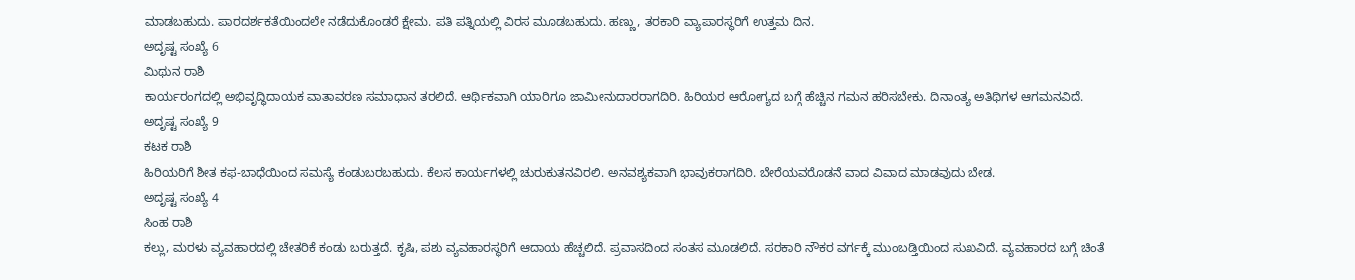ಮಾಡಬಹುದು. ಪಾರದರ್ಶಕತೆಯಿಂದಲೇ ನಡೆದುಕೊಂಡರೆ ಕ್ಷೇಮ. ಪತಿ ಪತ್ನಿಯಲ್ಲಿ ವಿರಸ ಮೂಡಬಹುದು. ಹಣ್ಣು, ತರಕಾರಿ ವ್ಯಾಪಾರಸ್ಥರಿಗೆ ಉತ್ತಮ ದಿನ.
ಅದೃಷ್ಟ ಸಂಖ್ಯೆ 6
ಮಿಥುನ ರಾಶಿ
ಕಾರ್ಯರಂಗದಲ್ಲಿ ಅಭಿವೃದ್ಧಿದಾಯಕ ವಾತಾವರಣ ಸಮಾಧಾನ ತರಲಿದೆ. ಆರ್ಥಿಕವಾಗಿ ಯಾರಿಗೂ ಜಾಮೀನುದಾರರಾಗದಿರಿ. ಹಿರಿಯರ ಆರೋಗ್ಯದ ಬಗ್ಗೆ ಹೆಚ್ಚಿನ ಗಮನ ಹರಿಸಬೇಕು. ದಿನಾಂತ್ಯ ಅತಿಥಿಗಳ ಆಗಮನವಿದೆ.
ಅದೃಷ್ಟ ಸಂಖ್ಯೆ 9
ಕಟಕ ರಾಶಿ
ಹಿರಿಯರಿಗೆ ಶೀತ ಕಫ-ಬಾಧೆಯಿಂದ ಸಮಸ್ಯೆ ಕಂಡುಬರಬಹುದು. ಕೆಲಸ ಕಾರ್ಯಗಳಲ್ಲಿ ಚುರುಕುತನವಿರಲಿ. ಅನವಶ್ಯಕವಾಗಿ ಭಾವುಕರಾಗದಿರಿ. ಬೇರೆಯವರೊಡನೆ ವಾದ ವಿವಾದ ಮಾಡವುದು ಬೇಡ.
ಅದೃಷ್ಟ ಸಂಖ್ಯೆ 4
ಸಿಂಹ ರಾಶಿ
ಕಲ್ಲು, ಮರಳು ವ್ಯವಹಾರದಲ್ಲಿ ಚೇತರಿಕೆ ಕಂಡು ಬರುತ್ತದೆ. ಕೃಷಿ, ಪಶು ವ್ಯವಹಾರಸ್ಥರಿಗೆ ಆದಾಯ ಹೆಚ್ಚಲಿದೆ. ಪ್ರವಾಸದಿಂದ ಸಂತಸ ಮೂಡಲಿದೆ. ಸರಕಾರಿ ನೌಕರ ವರ್ಗಕ್ಕೆ ಮುಂಬಡ್ತಿಯಿಂದ ಸುಖವಿದೆ. ವ್ಯವಹಾರದ ಬಗ್ಗೆ ಚಿಂತೆ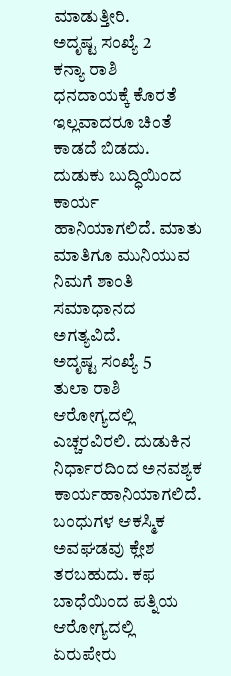ಮಾಡುತ್ತೀರಿ.
ಅದೃಷ್ಟ ಸಂಖ್ಯೆ 2
ಕನ್ಯಾ ರಾಶಿ
ಧನದಾಯಕ್ಕೆ ಕೊರತೆ ಇಲ್ಲವಾದರೂ ಚಿಂತೆ ಕಾಡದೆ ಬಿಡದು. ದುಡುಕು ಬುದ್ಧಿಯಿಂದ ಕಾರ್ಯ ಹಾನಿಯಾಗಲಿದೆ. ಮಾತು ಮಾತಿಗೂ ಮುನಿಯುವ ನಿಮಗೆ ಶಾಂತಿ ಸಮಾಧಾನದ ಅಗತ್ಯವಿದೆ.
ಅದೃಷ್ಟ ಸಂಖ್ಯೆ 5
ತುಲಾ ರಾಶಿ
ಆರೋಗ್ಯದಲ್ಲಿ ಎಚ್ಚರವಿರಲಿ. ದುಡುಕಿನ ನಿರ್ಧಾರದಿಂದ ಅನವಶ್ಯಕ ಕಾರ್ಯಹಾನಿಯಾಗಲಿದೆ. ಬಂಧುಗಳ ಆಕಸ್ಮಿಕ ಅವಘಡವು ಕ್ಲೇಶ ತರಬಹುದು. ಕಫ ಬಾಧೆಯಿಂದ ಪತ್ನಿಯ ಆರೋಗ್ಯದಲ್ಲಿ ಏರುಪೇರು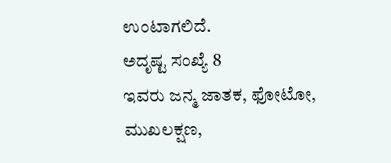ಉಂಟಾಗಲಿದೆ.
ಅದೃಷ್ಟ ಸಂಖ್ಯೆ 8
ಇವರು ಜನ್ಮ ಜಾತಕ, ಫೋಟೋ, ಮುಖಲಕ್ಷಣ,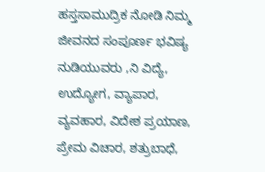ಹಸ್ತಸಾಮುದ್ರಿಕ ನೋಡಿ ನಿಮ್ಮ ಜೀವನದ ಸಂಪೂರ್ಣ ಭವಿಷ್ಯ ನುಡಿಯುವರು ,ನಿ ವಿದ್ಯೆ, ಉದ್ಯೋಗ, ವ್ಯಾಪಾರ, ವ್ಯವಹಾರ, ವಿದೇಶ ಪ್ರಯಾಣ, ಪ್ರೇಮ ವಿಚಾರ, ಶತ್ರುಬಾಧೆ,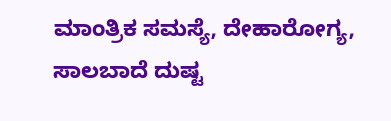ಮಾಂತ್ರಿಕ ಸಮಸ್ಯೆ, ದೇಹಾರೋಗ್ಯ, ಸಾಲಬಾದೆ ದುಷ್ಟ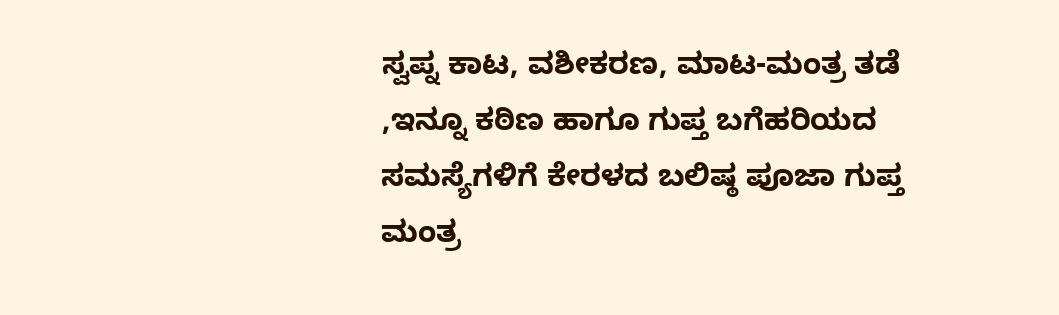ಸ್ವಪ್ನ ಕಾಟ, ವಶೀಕರಣ, ಮಾಟ-ಮಂತ್ರ ತಡೆ ,ಇನ್ನೂ ಕಠಿಣ ಹಾಗೂ ಗುಪ್ತ ಬಗೆಹರಿಯದ ಸಮಸ್ಯೆಗಳಿಗೆ ಕೇರಳದ ಬಲಿಷ್ಠ ಪೂಜಾ ಗುಪ್ತ ಮಂತ್ರ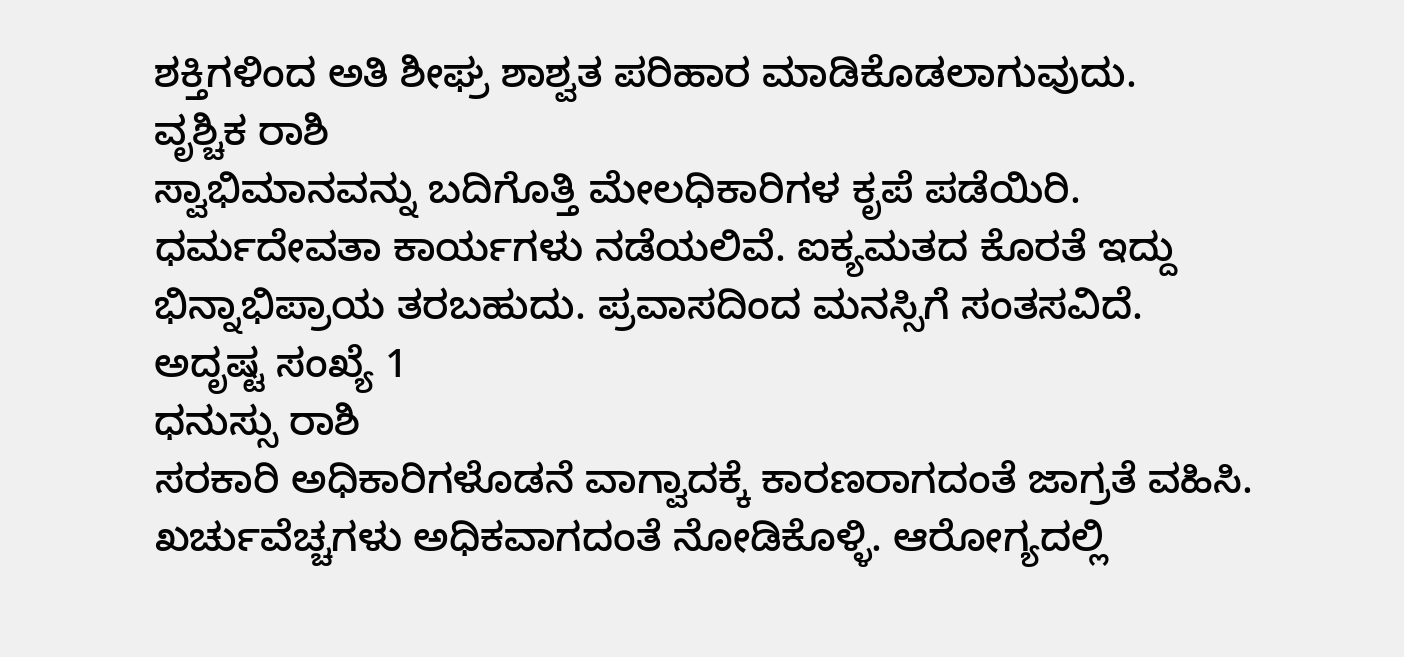ಶಕ್ತಿಗಳಿಂದ ಅತಿ ಶೀಘ್ರ ಶಾಶ್ವತ ಪರಿಹಾರ ಮಾಡಿಕೊಡಲಾಗುವುದು.
ವೃಶ್ಚಿಕ ರಾಶಿ
ಸ್ವಾಭಿಮಾನವನ್ನು ಬದಿಗೊತ್ತಿ ಮೇಲಧಿಕಾರಿಗಳ ಕೃಪೆ ಪಡೆಯಿರಿ. ಧರ್ಮದೇವತಾ ಕಾರ್ಯಗಳು ನಡೆಯಲಿವೆ. ಐಕ್ಯಮತದ ಕೊರತೆ ಇದ್ದು ಭಿನ್ನಾಭಿಪ್ರಾಯ ತರಬಹುದು. ಪ್ರವಾಸದಿಂದ ಮನಸ್ಸಿಗೆ ಸಂತಸವಿದೆ.
ಅದೃಷ್ಟ ಸಂಖ್ಯೆ 1
ಧನುಸ್ಸು ರಾಶಿ
ಸರಕಾರಿ ಅಧಿಕಾರಿಗಳೊಡನೆ ವಾಗ್ವಾದಕ್ಕೆ ಕಾರಣರಾಗದಂತೆ ಜಾಗ್ರತೆ ವಹಿಸಿ. ಖರ್ಚುವೆಚ್ಚಗಳು ಅಧಿಕವಾಗದಂತೆ ನೋಡಿಕೊಳ್ಳಿ. ಆರೋಗ್ಯದಲ್ಲಿ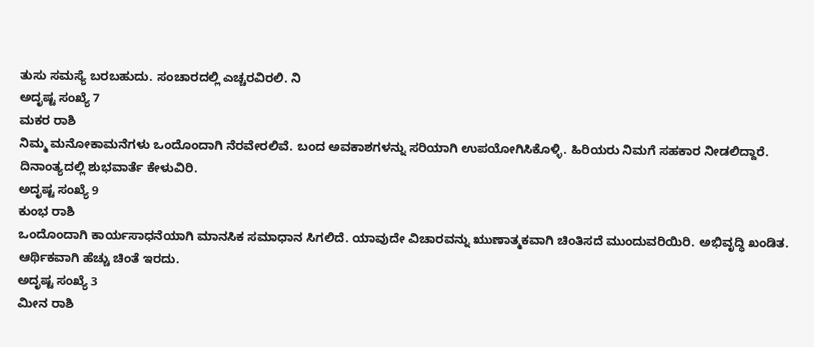ತುಸು ಸಮಸ್ಯೆ ಬರಬಹುದು. ಸಂಚಾರದಲ್ಲಿ ಎಚ್ಚರವಿರಲಿ. ನಿ
ಅದೃಷ್ಟ ಸಂಖ್ಯೆ 7
ಮಕರ ರಾಶಿ
ನಿಮ್ಮ ಮನೋಕಾಮನೆಗಳು ಒಂದೊಂದಾಗಿ ನೆರವೇರಲಿವೆ. ಬಂದ ಅವಕಾಶಗಳನ್ನು ಸರಿಯಾಗಿ ಉಪಯೋಗಿಸಿಕೊಳ್ಳಿ. ಹಿರಿಯರು ನಿಮಗೆ ಸಹಕಾರ ನೀಡಲಿದ್ದಾರೆ. ದಿನಾಂತ್ಯದಲ್ಲಿ ಶುಭವಾರ್ತೆ ಕೇಳುವಿರಿ.
ಅದೃಷ್ಟ ಸಂಖ್ಯೆ 9
ಕುಂಭ ರಾಶಿ
ಒಂದೊಂದಾಗಿ ಕಾರ್ಯಸಾಧನೆಯಾಗಿ ಮಾನಸಿಕ ಸಮಾಧಾನ ಸಿಗಲಿದೆ. ಯಾವುದೇ ವಿಚಾರವನ್ನು ಋುಣಾತ್ಮಕವಾಗಿ ಚಿಂತಿಸದೆ ಮುಂದುವರಿಯಿರಿ. ಅಭಿವೃದ್ಧಿ ಖಂಡಿತ. ಆರ್ಥಿಕವಾಗಿ ಹೆಚ್ಚು ಚಿಂತೆ ಇರದು.
ಅದೃಷ್ಟ ಸಂಖ್ಯೆ 3
ಮೀನ ರಾಶಿ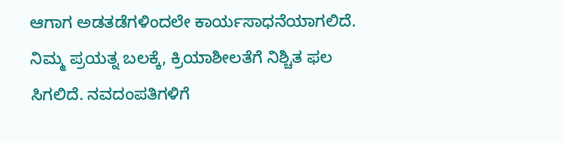ಆಗಾಗ ಅಡತಡೆಗಳಿಂದಲೇ ಕಾರ್ಯಸಾಧನೆಯಾಗಲಿದೆ. ನಿಮ್ಮ ಪ್ರಯತ್ನ ಬಲಕ್ಕೆ, ಕ್ರಿಯಾಶೀಲತೆಗೆ ನಿಶ್ಚಿತ ಫಲ ಸಿಗಲಿದೆ. ನವದಂಪತಿಗಳಿಗೆ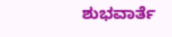ಶುಭವಾರ್ತೆ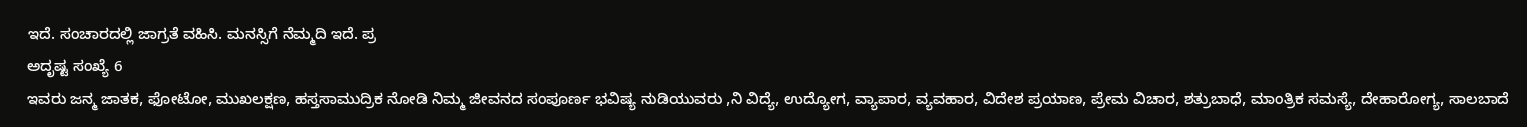ಇದೆ. ಸಂಚಾರದಲ್ಲಿ ಜಾಗ್ರತೆ ವಹಿಸಿ. ಮನಸ್ಸಿಗೆ ನೆಮ್ಮದಿ ಇದೆ. ಪ್ರ
ಅದೃಷ್ಟ ಸಂಖ್ಯೆ 6
ಇವರು ಜನ್ಮ ಜಾತಕ, ಫೋಟೋ, ಮುಖಲಕ್ಷಣ, ಹಸ್ತಸಾಮುದ್ರಿಕ ನೋಡಿ ನಿಮ್ಮ ಜೀವನದ ಸಂಪೂರ್ಣ ಭವಿಷ್ಯ ನುಡಿಯುವರು ,ನಿ ವಿದ್ಯೆ, ಉದ್ಯೋಗ, ವ್ಯಾಪಾರ, ವ್ಯವಹಾರ, ವಿದೇಶ ಪ್ರಯಾಣ, ಪ್ರೇಮ ವಿಚಾರ, ಶತ್ರುಬಾಧೆ, ಮಾಂತ್ರಿಕ ಸಮಸ್ಯೆ, ದೇಹಾರೋಗ್ಯ, ಸಾಲಬಾದೆ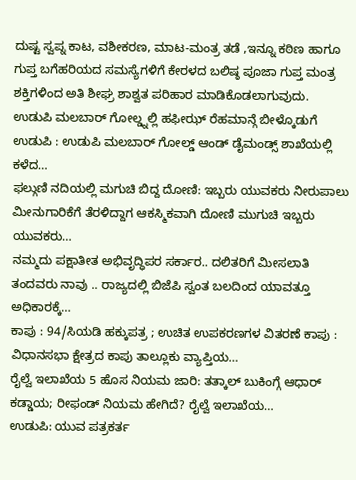ದುಷ್ಟ ಸ್ವಪ್ನ ಕಾಟ, ವಶೀಕರಣ, ಮಾಟ-ಮಂತ್ರ ತಡೆ ,ಇನ್ನೂ ಕಠಿಣ ಹಾಗೂ ಗುಪ್ತ ಬಗೆಹರಿಯದ ಸಮಸ್ಯೆಗಳಿಗೆ ಕೇರಳದ ಬಲಿಷ್ಠ ಪೂಜಾ ಗುಪ್ತ ಮಂತ್ರ ಶಕ್ತಿಗಳಿಂದ ಅತಿ ಶೀಘ್ರ ಶಾಶ್ವತ ಪರಿಹಾರ ಮಾಡಿಕೊಡಲಾಗುವುದು.
ಉಡುಪಿ ಮಲಬಾರ್ ಗೋಲ್ಡ್ನಲ್ಲಿ ಹಫೀಝ್ ರೆಹಮಾನ್ಗೆ ಬೀಳ್ಕೊಡುಗೆ ಉಡುಪಿ : ಉಡುಪಿ ಮಲಬಾರ್ ಗೋಲ್ಡ್ ಆಂಡ್ ಡೈಮಂಡ್ಸ್ ಶಾಖೆಯಲ್ಲಿ ಕಳೆದ…
ಫಲ್ಗುಣಿ ನದಿಯಲ್ಲಿ ಮಗುಚಿ ಬಿದ್ದ ದೋಣಿ: ಇಬ್ಬರು ಯುವಕರು ನೀರುಪಾಲು ಮೀನುಗಾರಿಕೆಗೆ ತೆರಳಿದ್ದಾಗ ಆಕಸ್ಮಿಕವಾಗಿ ದೋಣಿ ಮುಗುಚಿ ಇಬ್ಬರು ಯುವಕರು…
ನಮ್ಮದು ಪಕ್ಷಾತೀತ ಅಭಿವೃದ್ಧಿಪರ ಸರ್ಕಾರ.. ದಲಿತರಿಗೆ ಮೀಸಲಾತಿ ತಂದವರು ನಾವು .. ರಾಜ್ಯದಲ್ಲಿ ಬಿಜೆಪಿ ಸ್ವಂತ ಬಲದಿಂದ ಯಾವತ್ತೂ ಅಧಿಕಾರಕ್ಕೆ…
ಕಾಪು : 94/ಸಿಯಡಿ ಹಕ್ಕುಪತ್ರ ; ಉಚಿತ ಉಪಕರಣಗಳ ವಿತರಣೆ ಕಾಪು : ವಿಧಾನಸಭಾ ಕ್ಷೇತ್ರದ ಕಾಪು ತಾಲ್ಲೂಕು ವ್ಯಾಪ್ತಿಯ…
ರೈಲ್ವೆ ಇಲಾಖೆಯ 5 ಹೊಸ ನಿಯಮ ಜಾರಿ: ತತ್ಕಾಲ್ ಬುಕಿಂಗ್ಗೆ ಆಧಾರ್ ಕಡ್ಡಾಯ; ರೀಫಂಡ್ ನಿಯಮ ಹೇಗಿದೆ? ರೈಲ್ವೆ ಇಲಾಖೆಯ…
ಉಡುಪಿ: ಯುವ ಪತ್ರಕರ್ತ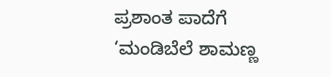ಪ್ರಶಾಂತ ಪಾದೆಗೆ ‘ಮಂಡಿಬೆಲೆ ಶಾಮಣ್ಣ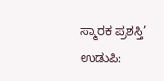ಸ್ಮಾರಕ ಪ್ರಶಸ್ತಿ’ ಉಡುಪಿ: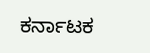ಕರ್ನಾಟಕ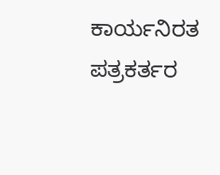ಕಾರ್ಯನಿರತ ಪತ್ರಕರ್ತರ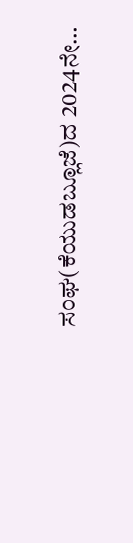ಸಂಘ(ಕೆಯುಡಬ್ಲೂಜೆ)ದ 2024ನೇ…